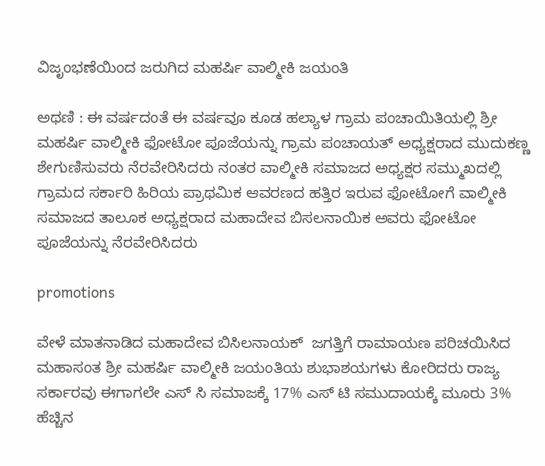ವಿಜೃಂಭಣೆಯಿಂದ ಜರುಗಿದ ಮಹರ್ಷಿ ವಾಲ್ಮೀಕಿ ಜಯಂತಿ

ಅಥಣಿ : ಈ ವರ್ಷದಂತೆ ಈ ವರ್ಷವೂ ಕೂಡ ಹಲ್ಯಾಳ ಗ್ರಾಮ ಪಂಚಾಯಿತಿಯಲ್ಲಿ ಶ್ರೀ ಮಹರ್ಷಿ ವಾಲ್ಮೀಕಿ ಫೋಟೋ ಪೂಜೆಯನ್ನು ಗ್ರಾಮ ಪಂಚಾಯತ್ ಅಧ್ಯಕ್ಷರಾದ ಮುದುಕಣ್ಣ ಶೇಗುಣಿಸುವರು ನೆರವೇರಿಸಿದರು ನಂತರ ವಾಲ್ಮೀಕಿ ಸಮಾಜದ ಅಧ್ಯಕ್ಷರ ಸಮ್ಮುಖದಲ್ಲಿ ಗ್ರಾಮದ ಸರ್ಕಾರಿ ಹಿರಿಯ ಪ್ರಾಥಮಿಕ ಆವರಣದ ಹತ್ತಿರ ಇರುವ ಫೋಟೋಗೆ ವಾಲ್ಮೀಕಿ ಸಮಾಜದ ತಾಲೂಕ ಅಧ್ಯಕ್ಷರಾದ ಮಹಾದೇವ ಬಿಸಲನಾಯಿಕ ಅವರು ಫೋಟೋ ಪೂಜೆಯನ್ನು ನೆರವೇರಿಸಿದರು

promotions

ವೇಳೆ ಮಾತನಾಡಿದ ಮಹಾದೇವ ಬಿಸಿಲನಾಯಕ್  ಜಗತ್ತಿಗೆ ರಾಮಾಯಣ ಪರಿಚಯಿಸಿದ ಮಹಾಸಂತ ಶ್ರೀ ಮಹರ್ಷಿ ವಾಲ್ಮೀಕಿ ಜಯಂತಿಯ ಶುಭಾಶಯಗಳು ಕೋರಿದರು ರಾಜ್ಯ ಸರ್ಕಾರವು ಈಗಾಗಲೇ ಎಸ್ ಸಿ ಸಮಾಜಕ್ಕೆ 17% ಎಸ್ ಟಿ ಸಮುದಾಯಕ್ಕೆ ಮೂರು 3% ಹೆಚ್ಚಿನ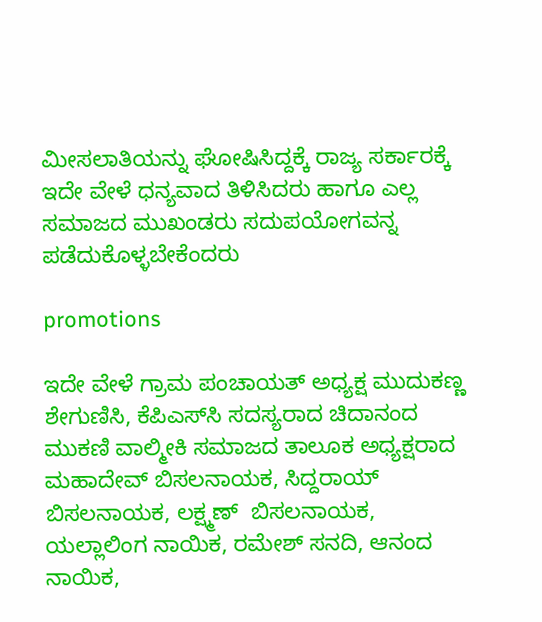ಮೀಸಲಾತಿಯನ್ನು ಘೋಷಿಸಿದ್ದಕ್ಕೆ ರಾಜ್ಯ ಸರ್ಕಾರಕ್ಕೆ ಇದೇ ವೇಳೆ ಧನ್ಯವಾದ ತಿಳಿಸಿದರು ಹಾಗೂ ಎಲ್ಲ ಸಮಾಜದ ಮುಖಂಡರು ಸದುಪಯೋಗವನ್ನ ಪಡೆದುಕೊಳ್ಳಬೇಕೆಂದರು

promotions

ಇದೇ ವೇಳೆ ಗ್ರಾಮ ಪಂಚಾಯತ್ ಅಧ್ಯಕ್ಷ ಮುದುಕಣ್ಣ ಶೇಗುಣಿಸಿ, ಕೆಪಿಎಸ್‌ಸಿ ಸದಸ್ಯರಾದ ಚಿದಾನಂದ ಮುಕಣಿ ವಾಲ್ಮೀಕಿ ಸಮಾಜದ ತಾಲೂಕ ಅಧ್ಯಕ್ಷರಾದ ಮಹಾದೇವ್ ಬಿಸಲನಾಯಕ, ಸಿದ್ದರಾಯ್ ಬಿಸಲನಾಯಕ, ಲಕ್ಷ್ಮಣ್  ಬಿಸಲನಾಯಕ, ಯಲ್ಲಾಲಿಂಗ ನಾಯಿಕ, ರಮೇಶ್ ಸನದಿ, ಆನಂದ ನಾಯಿಕ,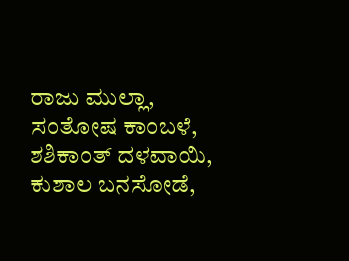ರಾಜು ಮುಲ್ಲಾ, ಸಂತೋಷ ಕಾಂಬಳೆ, ಶಶಿಕಾಂತ್ ದಳವಾಯಿ, ಕುಶಾಲ ಬನಸೋಡೆ,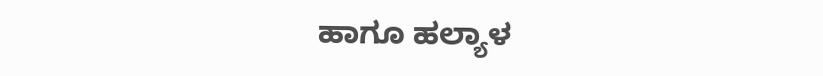ಹಾಗೂ ಹಲ್ಯಾಳ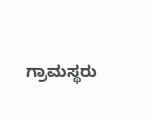ಗ್ರಾಮಸ್ಥರು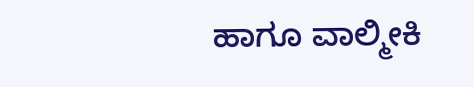ಹಾಗೂ ವಾಲ್ಮೀಕಿ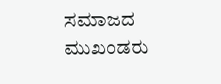ಸಮಾಜದ ಮುಖಂಡರು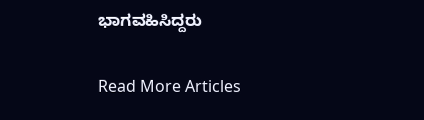ಭಾಗವಹಿಸಿದ್ದರು

Read More Articles